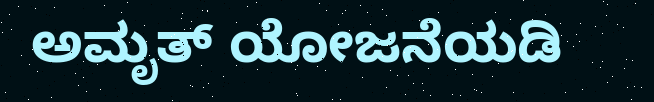ಅಮೃತ್ ಯೋಜನೆಯಡಿ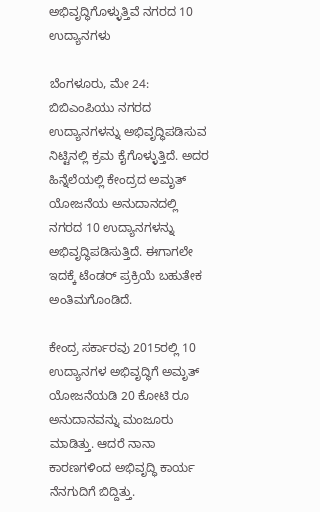ಅಭಿವೃದ್ಧಿಗೊಳ್ಳುತ್ತಿವೆ ನಗರದ 10 ಉದ್ಯಾನಗಳು

ಬೆಂಗಳೂರು, ಮೇ 24: ಬಿಬಿಎಂಪಿಯು ನಗರದ ಉದ್ಯಾನಗಳನ್ನು ಅಭಿವೃದ್ಧಿಪಡಿಸುವ ನಿಟ್ಟಿನಲ್ಲಿ ಕ್ರಮ ಕೈಗೊಳ್ಳುತ್ತಿದೆ. ಅದರ ಹಿನ್ನೆಲೆಯಲ್ಲಿ ಕೇಂದ್ರದ ಅಮೃತ್ ಯೋಜನೆಯ ಅನುದಾನದಲ್ಲಿ ನಗರದ 10 ಉದ್ಯಾನಗಳನ್ನು ಅಭಿವೃದ್ಧಿಪಡಿಸುತ್ತಿದೆ. ಈಗಾಗಲೇ ಇದಕ್ಕೆ ಟೆಂಡರ್ ಪ್ರಕ್ರಿಯೆ ಬಹುತೇಕ ಅಂತಿಮಗೊಂಡಿದೆ.

ಕೇಂದ್ರ ಸರ್ಕಾರವು 2015ರಲ್ಲಿ 10 ಉದ್ಯಾನಗಳ ಅಭಿವೃದ್ಧಿಗೆ ಅಮೃತ್ ಯೋಜನೆಯಡಿ 20 ಕೋಟಿ ರೂ ಅನುದಾನವನ್ನು ಮಂಜೂರು ಮಾಡಿತ್ತು. ಆದರೆ ನಾನಾ ಕಾರಣಗಳಿಂದ ಅಭಿವೃದ್ಧಿ ಕಾರ್ಯ ನೆನಗುದಿಗೆ ಬಿದ್ದಿತ್ತು.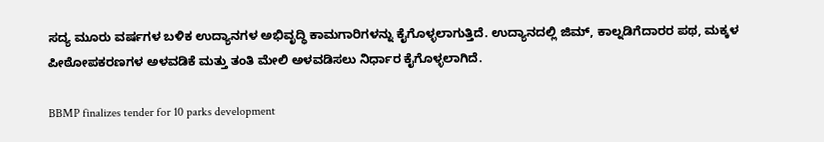ಸದ್ಯ ಮೂರು ವರ್ಷಗಳ ಬಳಿಕ ಉದ್ಯಾನಗಳ ಅಭಿವೃದ್ಧಿ ಕಾಮಗಾರಿಗಳನ್ನು ಕೈಗೊಳ್ಳಲಾಗುತ್ತಿದೆ. ಉದ್ಯಾನದಲ್ಲಿ ಜಿಮ್, ಕಾಲ್ನಡಿಗೆದಾರರ ಪಥ, ಮಕ್ಕಳ ಪೀಠೋಪಕರಣಗಳ ಅಳವಡಿಕೆ ಮತ್ತು ತಂತಿ ಮೇಲಿ ಅಳವಡಿಸಲು ನಿರ್ಧಾರ ಕೈಗೊಳ್ಳಲಾಗಿದೆ.

BBMP finalizes tender for 10 parks development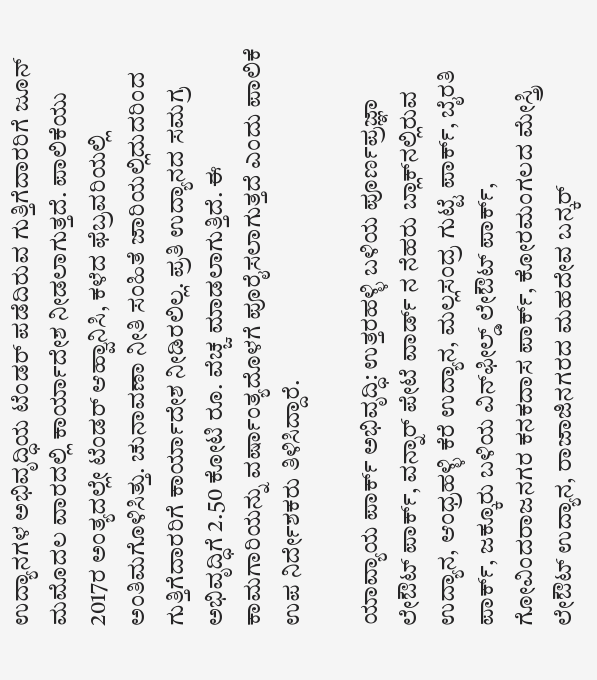ಉದ್ಯಾನಗಳ ಅಭಿವೃದ್ಧಿಯ ಟೆಂಡರ್ ಪಡೆದಿರುವ ಗುತ್ತಿಗೆದಾರರಿಗೆ ಜೂನ್ ಮಮೊದಲ ವಾರದಲ್ಲಿ ಕಾರ್ಯಾದೇಶ ನೀಡಲಾಗುತ್ತದೆ. ಪಾಲಿಕೆಯು 2017ರ ಅಂತ್ಯದಲ್ಲೇ ಟೆಂಡರ್ ಆಹ್ವಾನಿಸಿ, ಕಳೆದ ಫೆಬ್ರವರಿಯಲ್ಲಿ ಅಂತಿಮಗೊಳಿಸಿತ್ತು. ಚುನಾವಣಾ ನೀತಿ ಸಂಹಿತೆ ಜಾರಿಯಲ್ಲಿದುದರಿಂದ ಗುತ್ತಿಗೆದಾರರಿಗೆ ಕಾರ್ಯಾದೇಶ ನೀಡಿರಲಿಲ್ಲ. ಪ್ರತಿ ಉದ್ಯಾನದ ಸಮಗ್ರ ಅಭಿವೃದ್ಧಿಗೆ 2.50 ಕೋಟಿ ರೂ. ವೆಚ್ಚ ಮಾಡಲಾಗುತ್ತಿದೆ. ಈ ಕಾಮಗಾರಿಯನ್ನು ವರ್ಷಾಂತ್ಯದೊಳಗೆ ಪೂರೈಸಲಾಗುತ್ತದೆ ಎಂದು ಪಾಲಿಕೆ ಉಪ ನಿರ್ದೇಶಕರು ತಿಳಿಸಿದ್ದಾರೆ.

ಯಾವ್ಯಾಯ ಪಾರ್ಕ್ ಅಭಿವೃದ್ಧಿ: ಉತ್ತರಹಳ್ಳಿ ಬಳಿಯ ಪೂರ್ಣಪ್ರಜ್ಞಾ ಲೇಔಟ್ ಪಾರ್ಕ್, ವನ್ನಾರ್ ಪೇಟೆ ವಾರ್ಡ್ ನ ನೆಹರು ಬ್ಲಾಕ್‌ನಲ್ಲಿರುವ ಉದ್ಯಾನ, ಆಂಧ್ರಹಳ್ಳಿ ಕೆರೆ ಉದ್ಯಾನ, ಮಲ್ಲಸಂದ್ರ ಗುಟ್ಟೆ ಪಾರ್ಕ್, ಬೈರತಿ ಪಾರ್ಕ್, ಜಕ್ಕೂರು ಬಳಿಯ ವಿನ್‌ಫೀಲ್ಡ್ ಲೇಔಟ್‌ ಪಾರ್ಕ್, ಗೋವಿಂದರಾಜನಗರ ಕನಕದಾಸ ಪಾರ್ಕ್, ಕೋರಮಂಗಲದ ಮೇಸ್ತ್ರಿ ಲೇಔಟ್ ಉದ್ಯಾನ, ರಾಜಾಜಿನಗರದ ಮಹದೇವ ಬನ್ಕರ್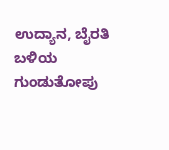ಉದ್ಯಾನ, ಬೈರತಿ ಬಳಿಯ ಗುಂಡುತೋಪು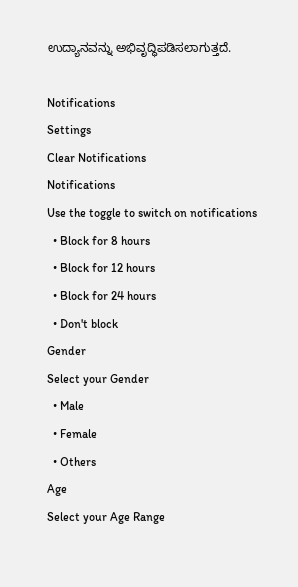ಉದ್ಯಾನವನ್ನು ಅಭಿವೃದ್ಧಿಪಡಿಸಲಾಗುತ್ತದೆ.

Notifications
Settings
Clear Notifications
Notifications
Use the toggle to switch on notifications
  • Block for 8 hours
  • Block for 12 hours
  • Block for 24 hours
  • Don't block
Gender
Select your Gender
  • Male
  • Female
  • Others
Age
Select your Age Range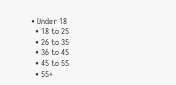• Under 18
  • 18 to 25
  • 26 to 35
  • 36 to 45
  • 45 to 55
  • 55+